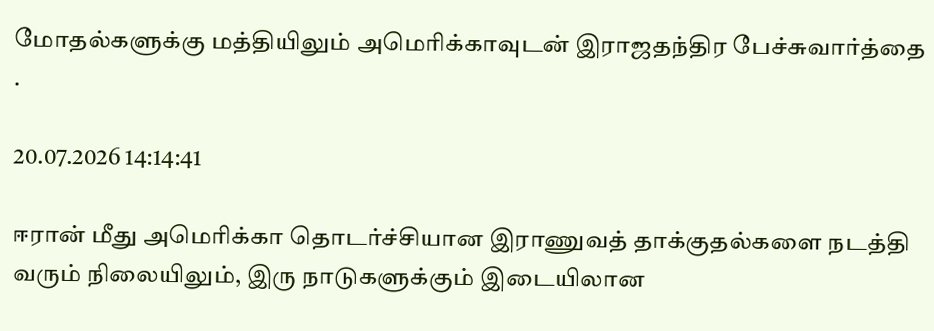மோதல்களுக்கு மத்தியிலும் அமெரிக்காவுடன் இராஜதந்திர பேச்சுவார்த்தை .

20.07.2026 14:14:41

ஈரான் மீது அமெரிக்கா தொடர்ச்சியான இராணுவத் தாக்குதல்களை நடத்தி வரும் நிலையிலும், இரு நாடுகளுக்கும் இடையிலான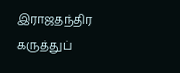இராஜதந்திர கருத்துப்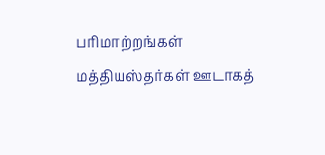பரிமாற்றங்கள் மத்தியஸ்தர்கள் ஊடாகத்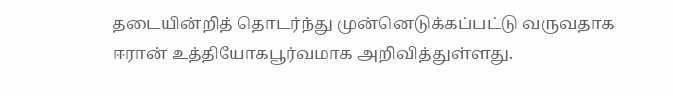தடையின்றித் தொடர்ந்து முன்னெடுக்கப்பட்டு வருவதாக ஈரான் உத்தியோகபூர்வமாக அறிவித்துள்ளது.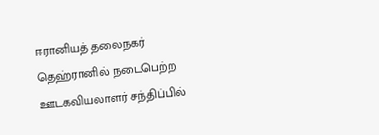ஈரானியத் தலைநகர் தெஹ்ரானில் நடைபெற்ற ஊடகவியலாளர் சந்திப்பில்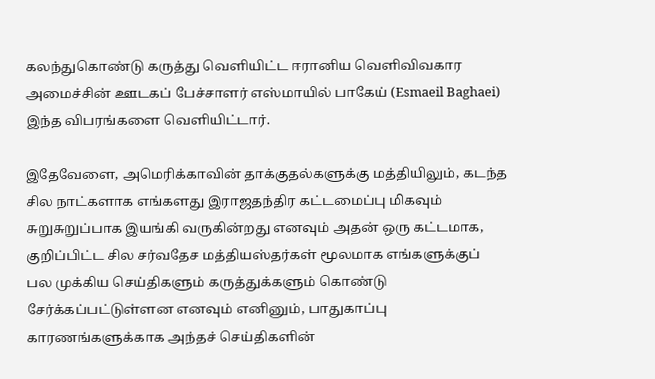கலந்துகொண்டு கருத்து வௌியிட்ட ஈரானிய வெளிவிவகார அமைச்சின் ஊடகப் பேச்சாளர் எஸ்மாயில் பாகேய் (Esmaeil Baghaei) இந்த விபரங்களை வௌியிட்டார்.

இதேவேளை, அமெரிக்காவின் தாக்குதல்களுக்கு மத்தியிலும், கடந்த சில நாட்களாக எங்களது இராஜதந்திர கட்டமைப்பு மிகவும் சுறுசுறுப்பாக இயங்கி வருகின்றது எனவும் அதன் ஒரு கட்டமாக, குறிப்பிட்ட சில சர்வதேச மத்தியஸ்தர்கள் மூலமாக எங்களுக்குப் பல முக்கிய செய்திகளும் கருத்துக்களும் கொண்டு சேர்க்கப்பட்டுள்ளன எனவும் எனினும், பாதுகாப்பு காரணங்களுக்காக அந்தச் செய்திகளின்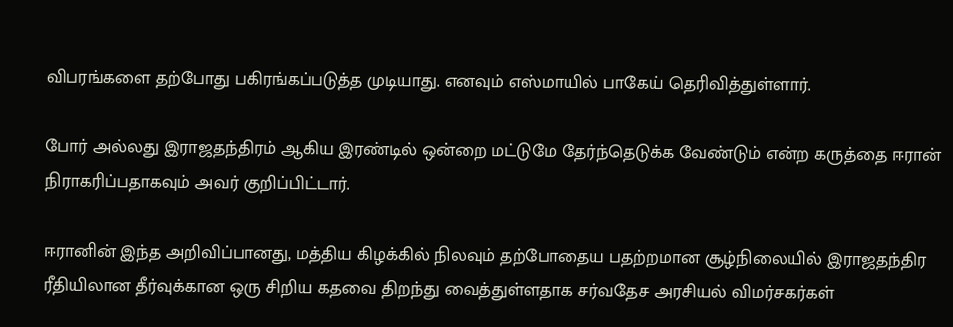விபரங்களை தற்போது பகிரங்கப்படுத்த முடியாது. எனவும் எஸ்மாயில் பாகேய் தெரிவித்துள்ளார்.

போர் அல்லது இராஜதந்திரம் ஆகிய இரண்டில் ஒன்றை மட்டுமே தேர்ந்தெடுக்க வேண்டும் என்ற கருத்தை ஈரான் நிராகரிப்பதாகவும் அவர் குறிப்பிட்டார்.

ஈரானின் இந்த அறிவிப்பானது, மத்திய கிழக்கில் நிலவும் தற்போதைய பதற்றமான சூழ்நிலையில் இராஜதந்திர ரீதியிலான தீர்வுக்கான ஒரு சிறிய கதவை திறந்து வைத்துள்ளதாக சர்வதேச அரசியல் விமர்சகர்கள்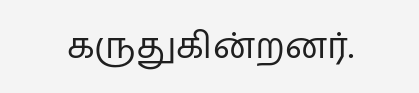கருதுகின்றனர்.